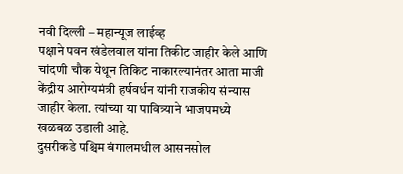नवी दिल्ली – महान्यूज लाईव्ह
पक्षाने पवन खंडेलवाल यांना तिकीट जाहीर केले आणि चांदणी चौक येथून तिकिट नाकारल्यानंतर आता माजी केंद्रीय आरोग्यमंत्री हर्षवर्धन यांनी राजकीय संन्यास जाहीर केला. त्यांच्या या पावित्र्याने भाजपमध्ये खळबळ उडाली आहे.
दुसरीकडे पश्चिम बंगालमधील आसनसोल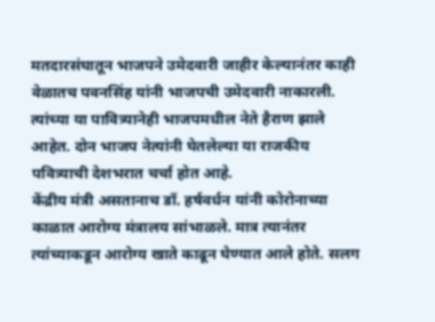मतदारसंघातून भाजपने उमेदवारी जाहीर केल्यानंतर काही वेळातच पवनसिंह यांनी भाजपची उमेदवारी नाकारली. त्यांच्या या पावित्र्यानेही भाजपमधील नेते हैराण झाले आहेत. दोन भाजप नेत्यांनी घेतलेल्या या राजकीय पवित्र्याची देशभरात चर्चा होत आहे.
केंद्रीय मंत्री असतानाच डॉ. हर्षवर्धन यांनी कोरोनाच्या काळात आरोग्य मंत्रालय सांभाळले. मात्र त्यानंतर त्यांच्याकडून आरोग्य खाते काढून घेण्यात आले होते. सलग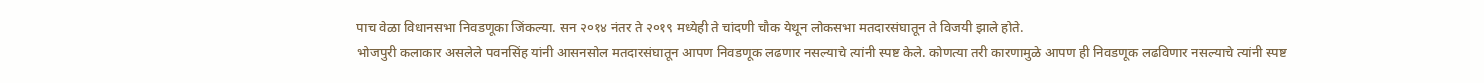पाच वेळा विधानसभा निवडणूका जिंकल्या. सन २०१४ नंतर ते २०१९ मध्येही ते चांदणी चौक येथून लोकसभा मतदारसंघातून ते विजयी झाले होते.
भोजपुरी कलाकार असलेले पवनसिंह यांनी आसनसोल मतदारसंघातून आपण निवडणूक लढणार नसल्याचे त्यांनी स्पष्ट केले. कोणत्या तरी कारणामुळे आपण ही निवडणूक लढविणार नसल्याचे त्यांनी स्पष्ट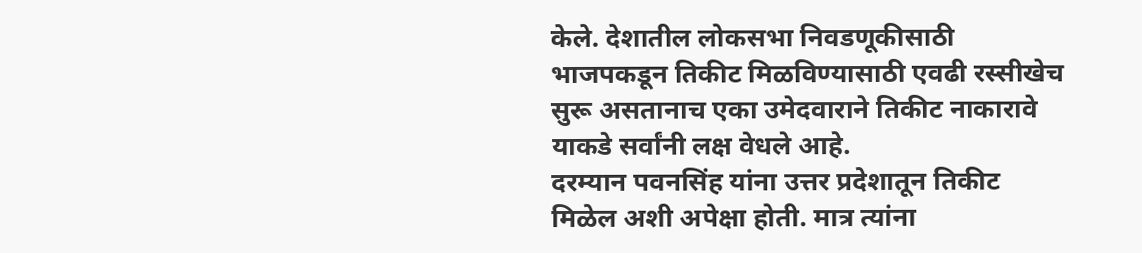केले. देशातील लोकसभा निवडणूकीसाठी भाजपकडून तिकीट मिळविण्यासाठी एवढी रस्सीखेच सुरू असतानाच एका उमेदवाराने तिकीट नाकारावे याकडे सर्वांनी लक्ष वेधले आहे.
दरम्यान पवनसिंह यांना उत्तर प्रदेशातून तिकीट मिळेल अशी अपेक्षा होती. मात्र त्यांना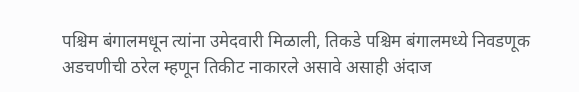पश्चिम बंगालमधून त्यांना उमेदवारी मिळाली, तिकडे पश्चिम बंगालमध्ये निवडणूक अडचणीची ठरेल म्हणून तिकीट नाकारले असावे असाही अंदाज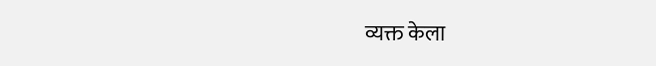व्यक्त केला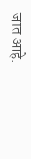जात आहे.